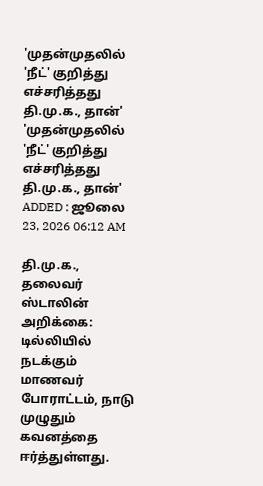'முதன்முதலில் 'நீட்' குறித்து எச்சரித்தது தி.மு.க., தான்'
'முதன்முதலில் 'நீட்' குறித்து எச்சரித்தது தி.மு.க., தான்'
ADDED : ஜூலை 23, 2026 06:12 AM

தி.மு.க., தலைவர் ஸ்டாலின் அறிக்கை: டில்லியில் நடக்கும் மாணவர் போராட்டம், நாடு முழுதும் கவனத்தை ஈர்த்துள்ளது.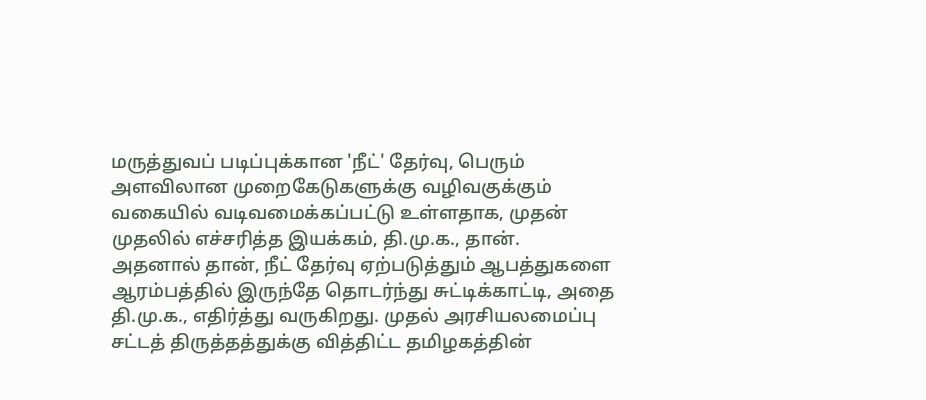மருத்துவப் படிப்புக்கான 'நீட்' தேர்வு, பெரும் அளவிலான முறைகேடுகளுக்கு வழிவகுக்கும் வகையில் வடிவமைக்கப்பட்டு உள்ளதாக, முதன் முதலில் எச்சரித்த இயக்கம், தி.மு.க., தான்.
அதனால் தான், நீட் தேர்வு ஏற்படுத்தும் ஆபத்துகளை ஆரம்பத்தில் இருந்தே தொடர்ந்து சுட்டிக்காட்டி, அதை தி.மு.க., எதிர்த்து வருகிறது. முதல் அரசியலமைப்பு சட்டத் திருத்தத்துக்கு வித்திட்ட தமிழகத்தின்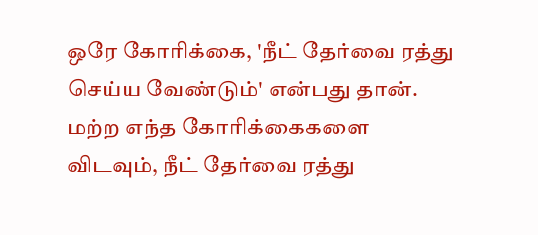ஒரே கோரிக்கை, 'நீட் தேர்வை ரத்து செய்ய வேண்டும்' என்பது தான்.
மற்ற எந்த கோரிக்கைகளை விடவும், நீட் தேர்வை ரத்து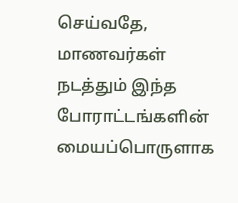செய்வதே, மாணவர்கள் நடத்தும் இந்த போராட்டங்களின் மையப்பொருளாக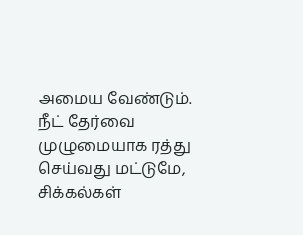அமைய வேண்டும். நீட் தேர்வை முழுமையாக ரத்து செய்வது மட்டுமே, சிக்கல்கள்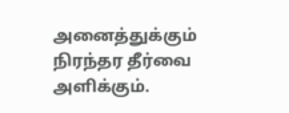அனைத்துக்கும் நிரந்தர தீர்வை அளிக்கும்.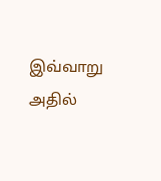இவ்வாறு அதில்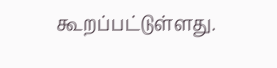கூறப்பட்டுள்ளது.